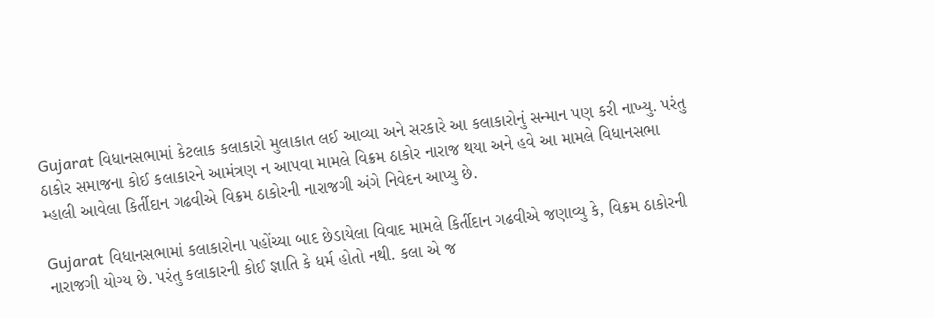Gujarat વિધાનસભામાં કેટલાક કલાકારો મુલાકાત લઈ આવ્યા અને સરકારે આ કલાકારોનું સન્માન પણ કરી નાખ્યુ. પરંતુ ઠાકોર સમાજના કોઈ કલાકારને આમંત્રણ ન આપવા મામલે વિક્રમ ઠાકોર નારાજ થયા અને હવે આ મામલે વિધાનસભા મ્હાલી આવેલા કિર્તીદાન ગઢવીએ વિક્રમ ઠાકોરની નારાજગી અંગે નિવેદન આપ્યુ છે.

Gujarat વિધાનસભામાં કલાકારોના પહોંચ્યા બાદ છેડાયેલા વિવાદ મામલે કિર્તીદાન ગઢવીએ જણાવ્યુ કે, વિક્રમ ઠાકોરની નારાજગી યોગ્ય છે. પરંતુ કલાકારની કોઈ જ્ઞાતિ કે ધર્મ હોતો નથી. કલા એ જ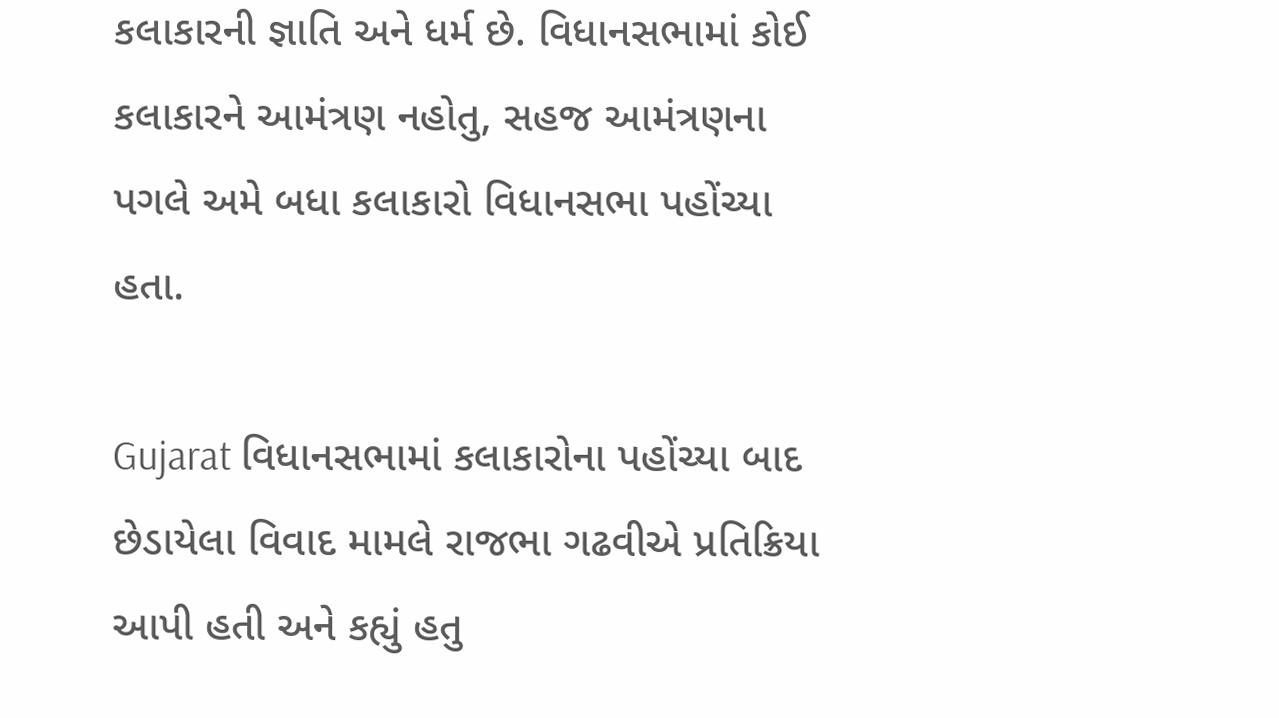કલાકારની જ્ઞાતિ અને ધર્મ છે. વિધાનસભામાં કોઈ કલાકારને આમંત્રણ નહોતુ, સહજ આમંત્રણના પગલે અમે બધા કલાકારો વિધાનસભા પહોંચ્યા હતા.

Gujarat વિધાનસભામાં કલાકારોના પહોંચ્યા બાદ છેડાયેલા વિવાદ મામલે રાજભા ગઢવીએ પ્રતિક્રિયા આપી હતી અને કહ્યું હતુ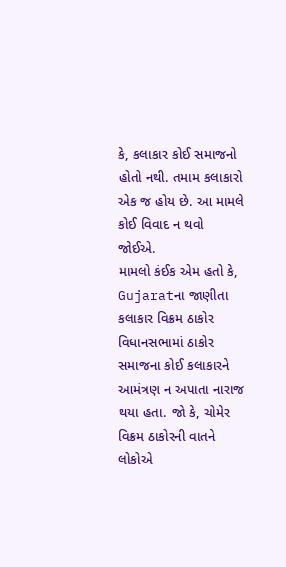કે, કલાકાર કોઈ સમાજનો હોતો નથી. તમામ કલાકારો એક જ હોય છે. આ મામલે કોઈ વિવાદ ન થવો જોઈએ.
મામલો કંઈક એમ હતો કે, Gujaratના જાણીતા કલાકાર વિક્રમ ઠાકોર વિધાનસભામાં ઠાકોર સમાજના કોઈ કલાકારને આમંત્રણ ન અપાતા નારાજ થયા હતા. જો કે, ચોમેર વિક્રમ ઠાકોરની વાતને લોકોએ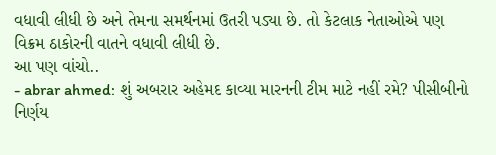વધાવી લીધી છે અને તેમના સમર્થનમાં ઉતરી પડ્યા છે. તો કેટલાક નેતાઓએ પણ વિક્રમ ઠાકોરની વાતને વધાવી લીધી છે.
આ પણ વાંચો..
- abrar ahmed: શું અબરાર અહેમદ કાવ્યા મારનની ટીમ માટે નહીં રમે? પીસીબીનો નિર્ણય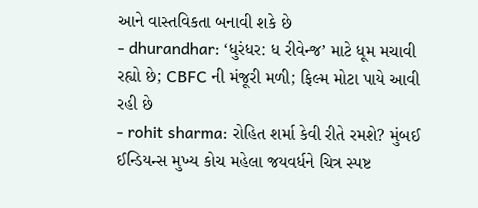આને વાસ્તવિકતા બનાવી શકે છે
- dhurandhar: ‘ધુરંધર: ધ રીવેન્જ’ માટે ધૂમ મચાવી રહ્યો છે; CBFC ની મંજૂરી મળી; ફિલ્મ મોટા પાયે આવી રહી છે
- rohit sharma: રોહિત શર્મા કેવી રીતે રમશે? મુંબઈ ઈન્ડિયન્સ મુખ્ય કોચ મહેલા જયવર્ધને ચિત્ર સ્પષ્ટ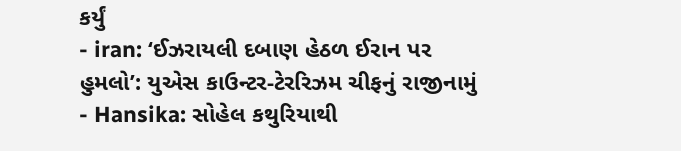કર્યું
- iran: ‘ઈઝરાયલી દબાણ હેઠળ ઈરાન પર હુમલો’: યુએસ કાઉન્ટર-ટેરરિઝમ ચીફનું રાજીનામું
- Hansika: સોહેલ કથુરિયાથી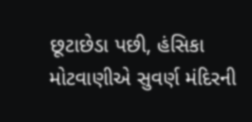છૂટાછેડા પછી, હંસિકા મોટવાણીએ સુવર્ણ મંદિરની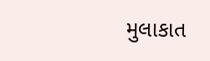મુલાકાત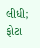લીધી; ફોટા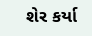શેર કર્યા